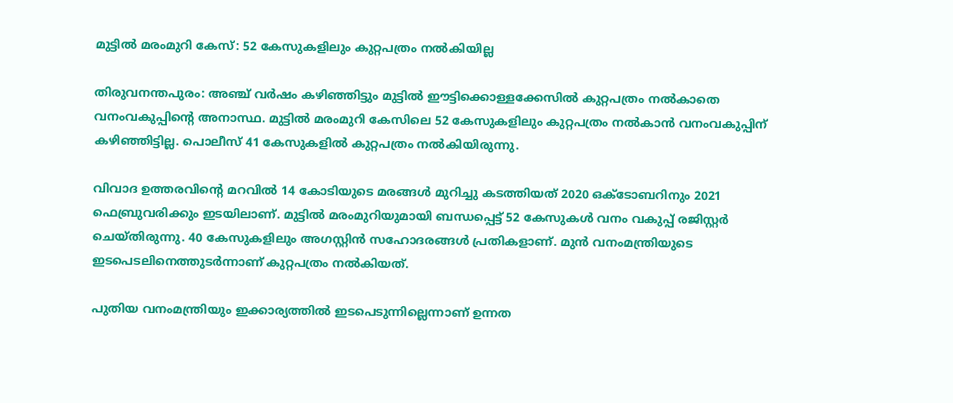മുട്ടില്‍ മരംമുറി കേസ്: 52 കേസുകളിലും കുറ്റപത്രം നല്‍കിയില്ല

തിരുവനന്തപുരം: അഞ്ച് വര്‍ഷം കഴിഞ്ഞിട്ടും മുട്ടില്‍ ഈട്ടിക്കൊള്ളക്കേസില്‍ കുറ്റപത്രം നല്‍കാതെ വനംവകുപ്പിന്റെ അനാസ്ഥ. മുട്ടില്‍ മരംമുറി കേസിലെ 52 കേസുകളിലും കുറ്റപത്രം നല്‍കാന്‍ വനംവകുപ്പിന് കഴിഞ്ഞിട്ടില്ല. പൊലീസ് 41 കേസുകളില്‍ കുറ്റപത്രം നല്‍കിയിരുന്നു.

വിവാദ ഉത്തരവിന്റെ മറവില്‍ 14 കോടിയുടെ മരങ്ങള്‍ മുറിച്ചു കടത്തിയത് 2020 ഒക്ടോബറിനും 2021 ഫെബ്രുവരിക്കും ഇടയിലാണ്. മുട്ടില്‍ മരംമുറിയുമായി ബന്ധപ്പെട്ട് 52 കേസുകള്‍ വനം വകുപ്പ് രജിസ്റ്റര്‍ ചെയ്തിരുന്നു. 40 കേസുകളിലും അഗസ്റ്റിന്‍ സഹോദരങ്ങള്‍ പ്രതികളാണ്. മുന്‍ വനംമന്ത്രിയുടെ ഇടപെടലിനെത്തുടര്‍ന്നാണ് കുറ്റപത്രം നല്‍കിയത്.

പുതിയ വനംമന്ത്രിയും ഇക്കാര്യത്തില്‍ ഇടപെടുന്നില്ലെന്നാണ് ഉന്നത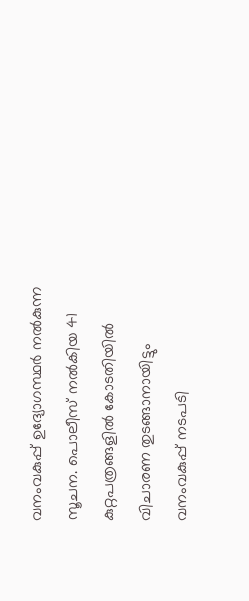വനംവകുപ്പ് ഉദ്യോഗസ്ഥര്‍ നല്‍കുന്ന സൂചന. പൊലീസ് നല്‍കിയ 41 കുറ്റപത്രങ്ങളില്‍ കോടതിയില്‍ വിചാരണ തുടങ്ങാനായിട്ടും വനംവകുപ്പ് നടപടി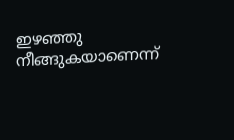ഇഴഞ്ഞു നീങ്ങുകയാണെന്ന്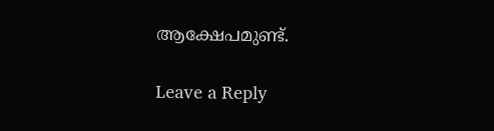ആക്ഷേപമുണ്ട്.

Leave a Reply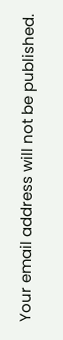Your email address will not be published.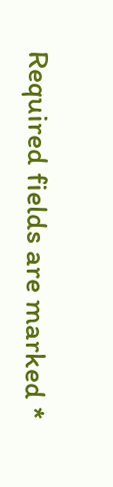Required fields are marked *